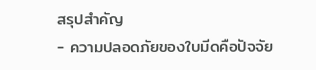สรุปสำคัญ
- ความปลอดภัยของใบมีดคือปัจจัย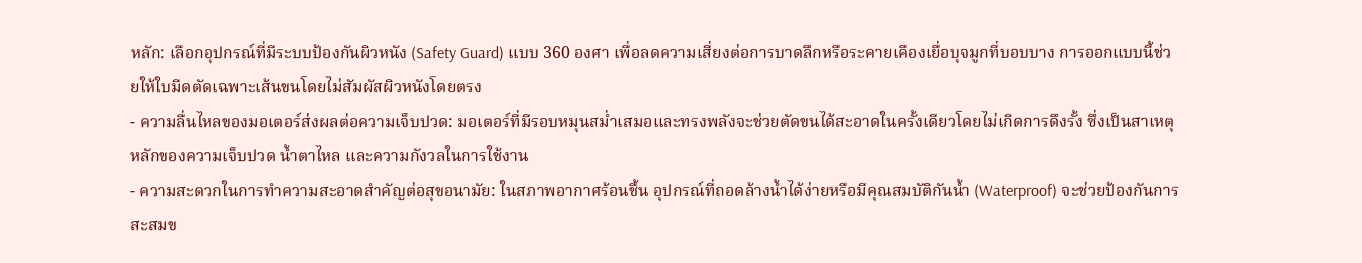หลัก: เลือกอุปกรณ์ที่มีระบบป้องกันผิวหนัง (Safety Guard) แบบ 360 องศา เพื่อลดความเสี่ยงต่อการบาดลึกหรือระคายเคืองเยื่อบุจมูกที่บอบบาง การออกแบบนี้ช่วยให้ใบมีดตัดเฉพาะเส้นขนโดยไม่สัมผัสผิวหนังโดยตรง
- ความลื่นไหลของมอเตอร์ส่งผลต่อความเจ็บปวด: มอเตอร์ที่มีรอบหมุนสม่ำเสมอและทรงพลังจะช่วยตัดขนได้สะอาดในครั้งเดียวโดยไม่เกิดการดึงรั้ง ซึ่งเป็นสาเหตุหลักของความเจ็บปวด น้ำตาไหล และความกังวลในการใช้งาน
- ความสะดวกในการทำความสะอาดสำคัญต่อสุขอนามัย: ในสภาพอากาศร้อนชื้น อุปกรณ์ที่ถอดล้างน้ำได้ง่ายหรือมีคุณสมบัติกันน้ำ (Waterproof) จะช่วยป้องกันการสะสมข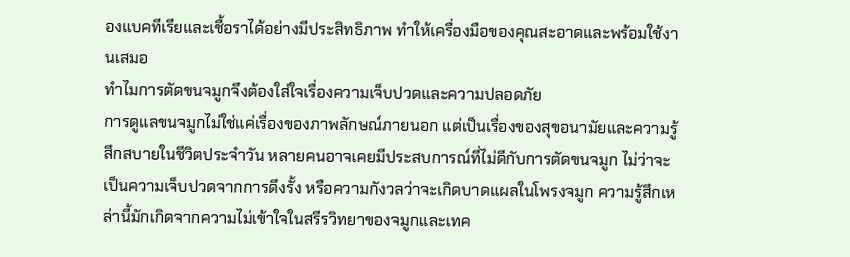องแบคทีเรียและเชื้อราได้อย่างมีประสิทธิภาพ ทำให้เครื่องมือของคุณสะอาดและพร้อมใช้งานเสมอ
ทำไมการตัดขนจมูกจึงต้องใส่ใจเรื่องความเจ็บปวดและความปลอดภัย
การดูแลขนจมูกไม่ใช่แค่เรื่องของภาพลักษณ์ภายนอก แต่เป็นเรื่องของสุขอนามัยและความรู้สึกสบายในชีวิตประจำวัน หลายคนอาจเคยมีประสบการณ์ที่ไม่ดีกับการตัดขนจมูก ไม่ว่าจะเป็นความเจ็บปวดจากการดึงรั้ง หรือความกังวลว่าจะเกิดบาดแผลในโพรงจมูก ความรู้สึกเหล่านี้มักเกิดจากความไม่เข้าใจในสรีรวิทยาของจมูกและเทค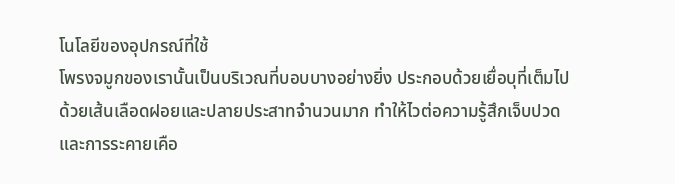โนโลยีของอุปกรณ์ที่ใช้
โพรงจมูกของเรานั้นเป็นบริเวณที่บอบบางอย่างยิ่ง ประกอบด้วยเยื่อบุที่เต็มไปด้วยเส้นเลือดฝอยและปลายประสาทจำนวนมาก ทำให้ไวต่อความรู้สึกเจ็บปวดและการระคายเคือ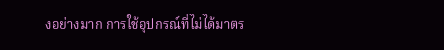งอย่างมาก การใช้อุปกรณ์ที่ไม่ได้มาตร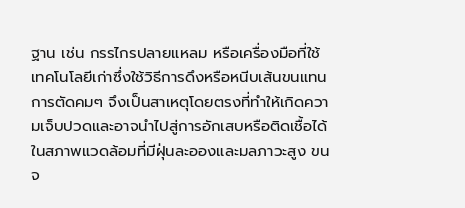ฐาน เช่น กรรไกรปลายแหลม หรือเครื่องมือที่ใช้เทคโนโลยีเก่าซึ่งใช้วิธีการดึงหรือหนีบเส้นขนแทนการตัดคมๆ จึงเป็นสาเหตุโดยตรงที่ทำให้เกิดความเจ็บปวดและอาจนำไปสู่การอักเสบหรือติดเชื้อได้
ในสภาพแวดล้อมที่มีฝุ่นละอองและมลภาวะสูง ขนจ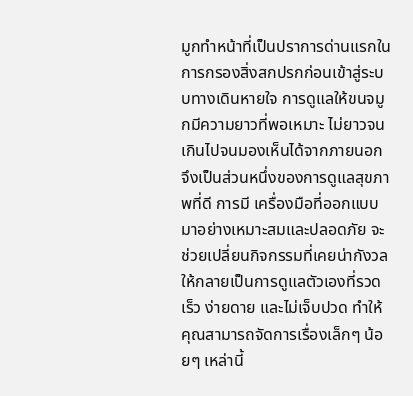มูกทำหน้าที่เป็นปราการด่านแรกในการกรองสิ่งสกปรกก่อนเข้าสู่ระบบทางเดินหายใจ การดูแลให้ขนจมูกมีความยาวที่พอเหมาะ ไม่ยาวจนเกินไปจนมองเห็นได้จากภายนอก จึงเป็นส่วนหนึ่งของการดูแลสุขภาพที่ดี การมี เครื่องมือที่ออกแบบมาอย่างเหมาะสมและปลอดภัย จะช่วยเปลี่ยนกิจกรรมที่เคยน่ากังวลให้กลายเป็นการดูแลตัวเองที่รวดเร็ว ง่ายดาย และไม่เจ็บปวด ทำให้คุณสามารถจัดการเรื่องเล็กๆ น้อยๆ เหล่านี้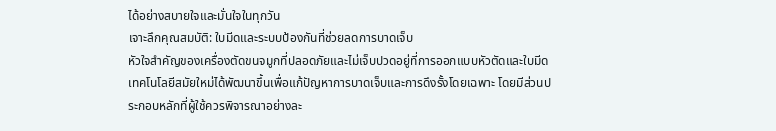ได้อย่างสบายใจและมั่นใจในทุกวัน
เจาะลึกคุณสมบัติ: ใบมีดและระบบป้องกันที่ช่วยลดการบาดเจ็บ
หัวใจสำคัญของเครื่องตัดขนจมูกที่ปลอดภัยและไม่เจ็บปวดอยู่ที่การออกแบบหัวตัดและใบมีด เทคโนโลยีสมัยใหม่ได้พัฒนาขึ้นเพื่อแก้ปัญหาการบาดเจ็บและการดึงรั้งโดยเฉพาะ โดยมีส่วนประกอบหลักที่ผู้ใช้ควรพิจารณาอย่างละ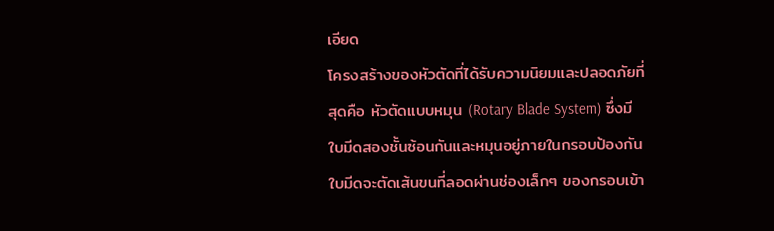เอียด
โครงสร้างของหัวตัดที่ได้รับความนิยมและปลอดภัยที่สุดคือ หัวตัดแบบหมุน (Rotary Blade System) ซึ่งมีใบมีดสองชั้นซ้อนกันและหมุนอยู่ภายในกรอบป้องกัน ใบมีดจะตัดเส้นขนที่ลอดผ่านช่องเล็กๆ ของกรอบเข้า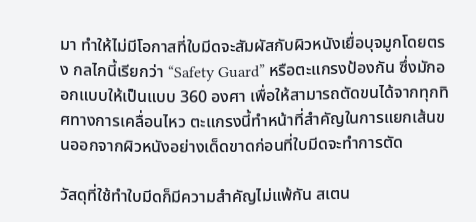มา ทำให้ไม่มีโอกาสที่ใบมีดจะสัมผัสกับผิวหนังเยื่อบุจมูกโดยตรง กลไกนี้เรียกว่า “Safety Guard” หรือตะแกรงป้องกัน ซึ่งมักออกแบบให้เป็นแบบ 360 องศา เพื่อให้สามารถตัดขนได้จากทุกทิศทางการเคลื่อนไหว ตะแกรงนี้ทำหน้าที่สำคัญในการแยกเส้นขนออกจากผิวหนังอย่างเด็ดขาดก่อนที่ใบมีดจะทำการตัด

วัสดุที่ใช้ทำใบมีดก็มีความสำคัญไม่แพ้กัน สเตน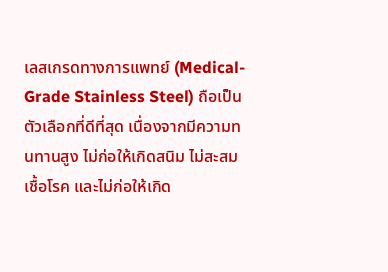เลสเกรดทางการแพทย์ (Medical-Grade Stainless Steel) ถือเป็นตัวเลือกที่ดีที่สุด เนื่องจากมีความทนทานสูง ไม่ก่อให้เกิดสนิม ไม่สะสมเชื้อโรค และไม่ก่อให้เกิด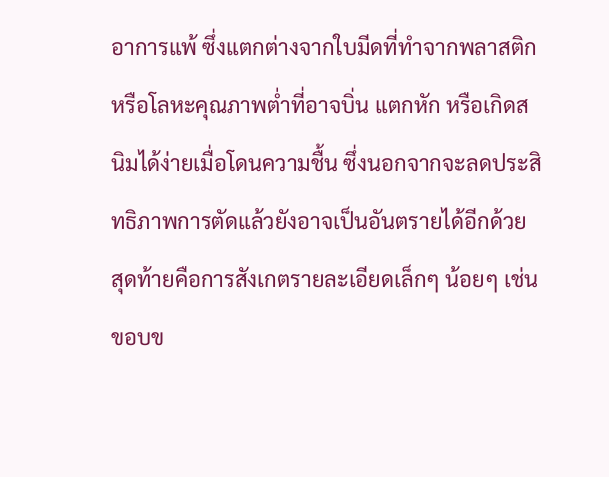อาการแพ้ ซึ่งแตกต่างจากใบมีดที่ทำจากพลาสติกหรือโลหะคุณภาพต่ำที่อาจบิ่น แตกหัก หรือเกิดสนิมได้ง่ายเมื่อโดนความชื้น ซึ่งนอกจากจะลดประสิทธิภาพการตัดแล้วยังอาจเป็นอันตรายได้อีกด้วย
สุดท้ายคือการสังเกตรายละเอียดเล็กๆ น้อยๆ เช่น ขอบข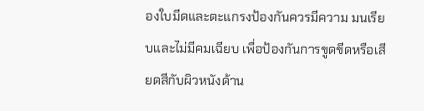องใบมีดและตะแกรงป้องกันควรมีความ มนเรียบและไม่มีคมเฉียบ เพื่อป้องกันการขูดขีดหรือเสียดสีกับผิวหนังด้าน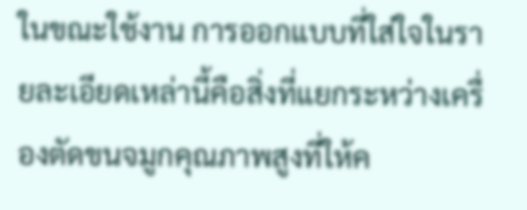ในขณะใช้งาน การออกแบบที่ใส่ใจในรายละเอียดเหล่านี้คือสิ่งที่แยกระหว่างเครื่องตัดขนจมูกคุณภาพสูงที่ให้ค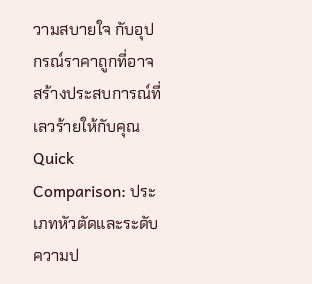วามสบายใจ กับอุปกรณ์ราคาถูกที่อาจสร้างประสบการณ์ที่เลวร้ายให้กับคุณ
Quick Comparison: ประเภทหัวตัดและระดับความป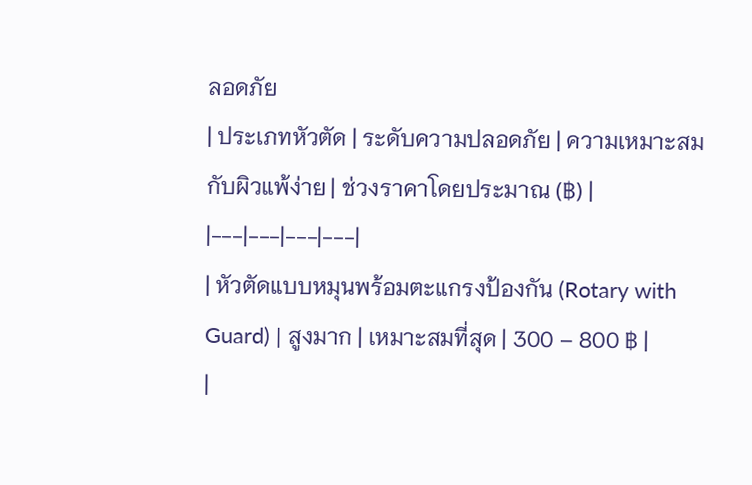ลอดภัย
| ประเภทหัวตัด | ระดับความปลอดภัย | ความเหมาะสมกับผิวแพ้ง่าย | ช่วงราคาโดยประมาณ (฿) |
|---|---|---|---|
| หัวตัดแบบหมุนพร้อมตะแกรงป้องกัน (Rotary with Guard) | สูงมาก | เหมาะสมที่สุด | 300 – 800 ฿ |
|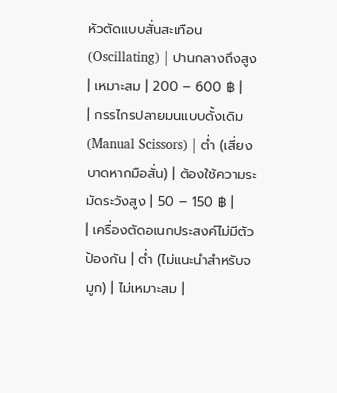หัวตัดแบบสั่นสะเทือน (Oscillating) | ปานกลางถึงสูง | เหมาะสม | 200 – 600 ฿ |
| กรรไกรปลายมนแบบดั้งเดิม (Manual Scissors) | ต่ำ (เสี่ยงบาดหากมือสั่น) | ต้องใช้ความระมัดระวังสูง | 50 – 150 ฿ |
| เครื่องตัดอเนกประสงค์ไม่มีตัวป้องกัน | ต่ำ (ไม่แนะนำสำหรับจมูก) | ไม่เหมาะสม |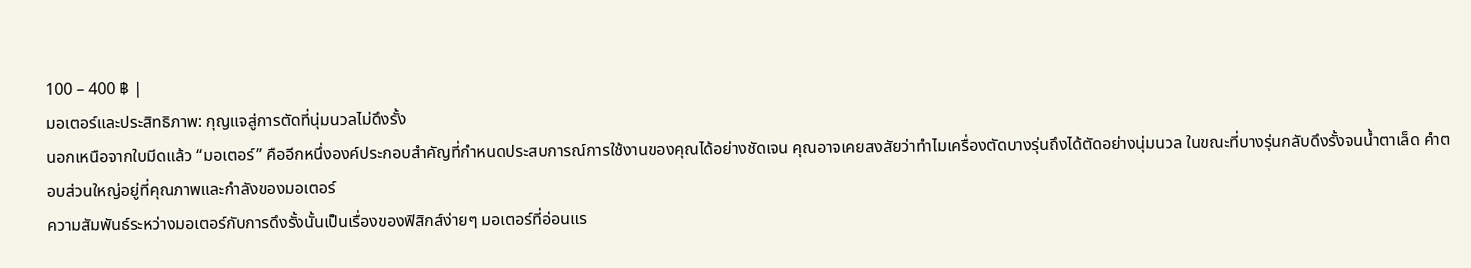100 – 400 ฿ |
มอเตอร์และประสิทธิภาพ: กุญแจสู่การตัดที่นุ่มนวลไม่ดึงรั้ง
นอกเหนือจากใบมีดแล้ว “มอเตอร์” คืออีกหนึ่งองค์ประกอบสำคัญที่กำหนดประสบการณ์การใช้งานของคุณได้อย่างชัดเจน คุณอาจเคยสงสัยว่าทำไมเครื่องตัดบางรุ่นถึงได้ตัดอย่างนุ่มนวล ในขณะที่บางรุ่นกลับดึงรั้งจนน้ำตาเล็ด คำตอบส่วนใหญ่อยู่ที่คุณภาพและกำลังของมอเตอร์
ความสัมพันธ์ระหว่างมอเตอร์กับการดึงรั้งนั้นเป็นเรื่องของฟิสิกส์ง่ายๆ มอเตอร์ที่อ่อนแร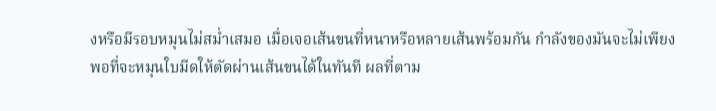งหรือมีรอบหมุนไม่สม่ำเสมอ เมื่อเจอเส้นขนที่หนาหรือหลายเส้นพร้อมกัน กำลังของมันจะไม่เพียงพอที่จะหมุนใบมีดให้ตัดผ่านเส้นขนได้ในทันที ผลที่ตาม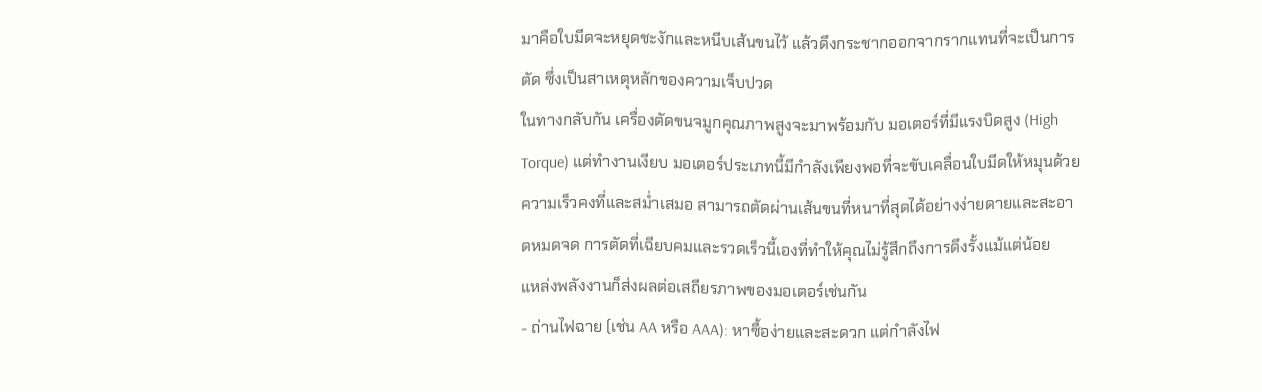มาคือใบมีดจะหยุดชะงักและหนีบเส้นขนไว้ แล้วดึงกระชากออกจากรากแทนที่จะเป็นการตัด ซึ่งเป็นสาเหตุหลักของความเจ็บปวด
ในทางกลับกัน เครื่องตัดขนจมูกคุณภาพสูงจะมาพร้อมกับ มอเตอร์ที่มีแรงบิดสูง (High Torque) แต่ทำงานเงียบ มอเตอร์ประเภทนี้มีกำลังเพียงพอที่จะขับเคลื่อนใบมีดให้หมุนด้วยความเร็วคงที่และสม่ำเสมอ สามารถตัดผ่านเส้นขนที่หนาที่สุดได้อย่างง่ายดายและสะอาดหมดจด การตัดที่เฉียบคมและรวดเร็วนี้เองที่ทำให้คุณไม่รู้สึกถึงการดึงรั้งแม้แต่น้อย
แหล่งพลังงานก็ส่งผลต่อเสถียรภาพของมอเตอร์เช่นกัน
- ถ่านไฟฉาย (เช่น AA หรือ AAA): หาซื้อง่ายและสะดวก แต่กำลังไฟ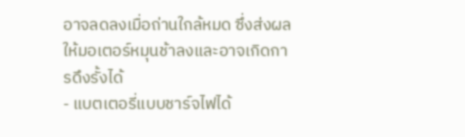อาจลดลงเมื่อถ่านใกล้หมด ซึ่งส่งผลให้มอเตอร์หมุนช้าลงและอาจเกิดการดึงรั้งได้
- แบตเตอรี่แบบชาร์จไฟได้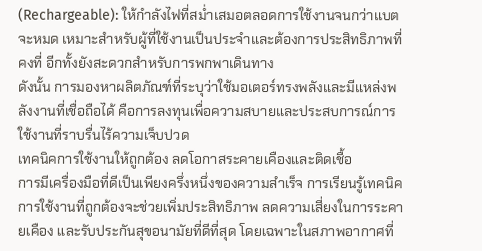(Rechargeable): ให้กำลังไฟที่สม่ำเสมอตลอดการใช้งานจนกว่าแบตจะหมด เหมาะสำหรับผู้ที่ใช้งานเป็นประจำและต้องการประสิทธิภาพที่คงที่ อีกทั้งยังสะดวกสำหรับการพกพาเดินทาง
ดังนั้น การมองหาผลิตภัณฑ์ที่ระบุว่าใช้มอเตอร์ทรงพลังและมีแหล่งพลังงานที่เชื่อถือได้ คือการลงทุนเพื่อความสบายและประสบการณ์การใช้งานที่ราบรื่นไร้ความเจ็บปวด
เทคนิคการใช้งานให้ถูกต้อง ลดโอกาสระคายเคืองและติดเชื้อ
การมีเครื่องมือที่ดีเป็นเพียงครึ่งหนึ่งของความสำเร็จ การเรียนรู้เทคนิคการใช้งานที่ถูกต้องจะช่วยเพิ่มประสิทธิภาพ ลดความเสี่ยงในการระคายเคือง และรับประกันสุขอนามัยที่ดีที่สุด โดยเฉพาะในสภาพอากาศที่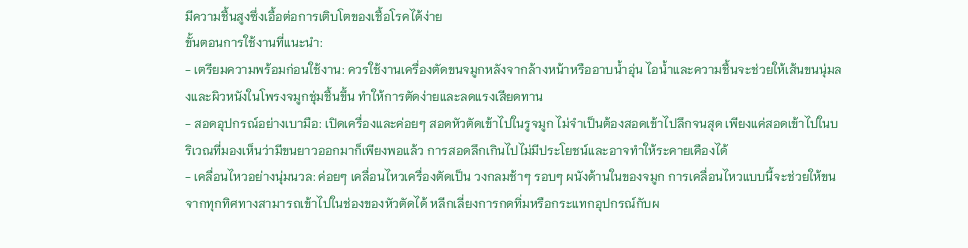มีความชื้นสูงซึ่งเอื้อต่อการเติบโตของเชื้อโรคได้ง่าย
ขั้นตอนการใช้งานที่แนะนำ:
- เตรียมความพร้อมก่อนใช้งาน: ควรใช้งานเครื่องตัดขนจมูกหลังจากล้างหน้าหรืออาบน้ำอุ่น ไอน้ำและความชื้นจะช่วยให้เส้นขนนุ่มลงและผิวหนังในโพรงจมูกชุ่มชื้นขึ้น ทำให้การตัดง่ายและลดแรงเสียดทาน
- สอดอุปกรณ์อย่างเบามือ: เปิดเครื่องและค่อยๆ สอดหัวตัดเข้าไปในรูจมูก ไม่จำเป็นต้องสอดเข้าไปลึกจนสุด เพียงแค่สอดเข้าไปในบริเวณที่มองเห็นว่ามีขนยาวออกมาก็เพียงพอแล้ว การสอดลึกเกินไปไม่มีประโยชน์และอาจทำให้ระคายเคืองได้
- เคลื่อนไหวอย่างนุ่มนวล: ค่อยๆ เคลื่อนไหวเครื่องตัดเป็น วงกลมช้าๆ รอบๆ ผนังด้านในของจมูก การเคลื่อนไหวแบบนี้จะช่วยให้ขนจากทุกทิศทางสามารถเข้าไปในช่องของหัวตัดได้ หลีกเลี่ยงการกดทิ่มหรือกระแทกอุปกรณ์กับผ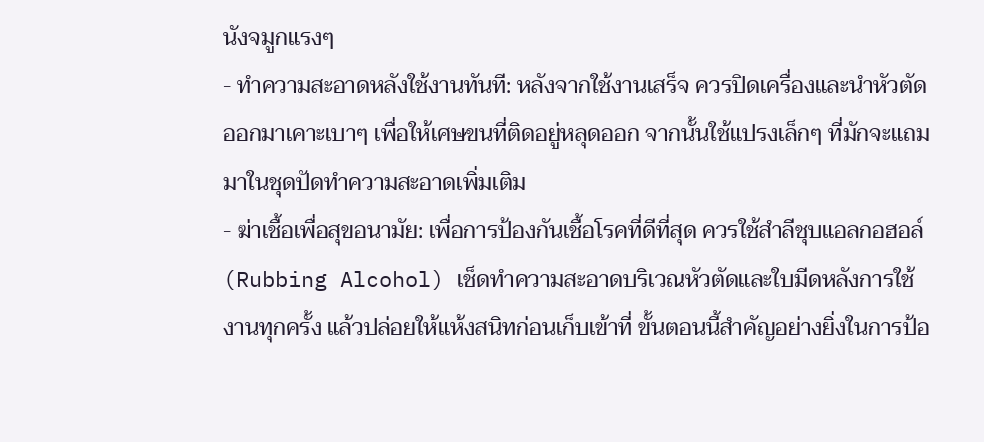นังจมูกแรงๆ
- ทำความสะอาดหลังใช้งานทันที: หลังจากใช้งานเสร็จ ควรปิดเครื่องและนำหัวตัดออกมาเคาะเบาๆ เพื่อให้เศษขนที่ติดอยู่หลุดออก จากนั้นใช้แปรงเล็กๆ ที่มักจะแถมมาในชุดปัดทำความสะอาดเพิ่มเติม
- ฆ่าเชื้อเพื่อสุขอนามัย: เพื่อการป้องกันเชื้อโรคที่ดีที่สุด ควรใช้สำลีชุบแอลกอฮอล์ (Rubbing Alcohol) เช็ดทำความสะอาดบริเวณหัวตัดและใบมีดหลังการใช้งานทุกครั้ง แล้วปล่อยให้แห้งสนิทก่อนเก็บเข้าที่ ขั้นตอนนี้สำคัญอย่างยิ่งในการป้อ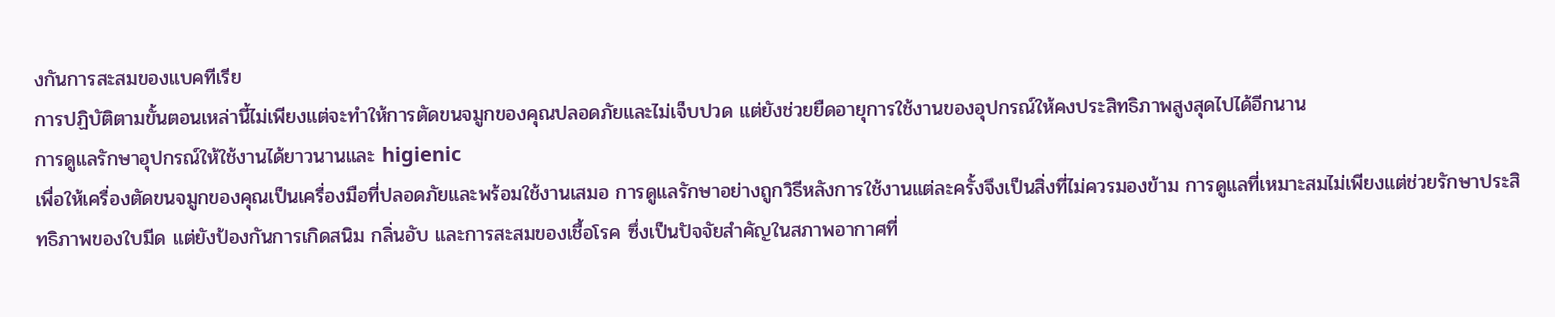งกันการสะสมของแบคทีเรีย
การปฏิบัติตามขั้นตอนเหล่านี้ไม่เพียงแต่จะทำให้การตัดขนจมูกของคุณปลอดภัยและไม่เจ็บปวด แต่ยังช่วยยืดอายุการใช้งานของอุปกรณ์ให้คงประสิทธิภาพสูงสุดไปได้อีกนาน
การดูแลรักษาอุปกรณ์ให้ใช้งานได้ยาวนานและ higienic
เพื่อให้เครื่องตัดขนจมูกของคุณเป็นเครื่องมือที่ปลอดภัยและพร้อมใช้งานเสมอ การดูแลรักษาอย่างถูกวิธีหลังการใช้งานแต่ละครั้งจึงเป็นสิ่งที่ไม่ควรมองข้าม การดูแลที่เหมาะสมไม่เพียงแต่ช่วยรักษาประสิทธิภาพของใบมีด แต่ยังป้องกันการเกิดสนิม กลิ่นอับ และการสะสมของเชื้อโรค ซึ่งเป็นปัจจัยสำคัญในสภาพอากาศที่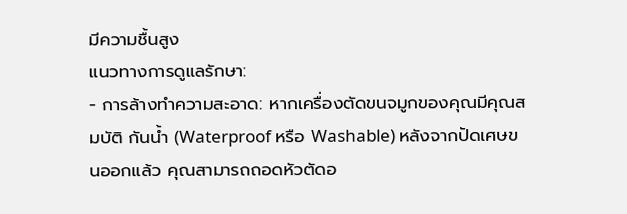มีความชื้นสูง
แนวทางการดูแลรักษา:
- การล้างทำความสะอาด: หากเครื่องตัดขนจมูกของคุณมีคุณสมบัติ กันน้ำ (Waterproof หรือ Washable) หลังจากปัดเศษขนออกแล้ว คุณสามารถถอดหัวตัดอ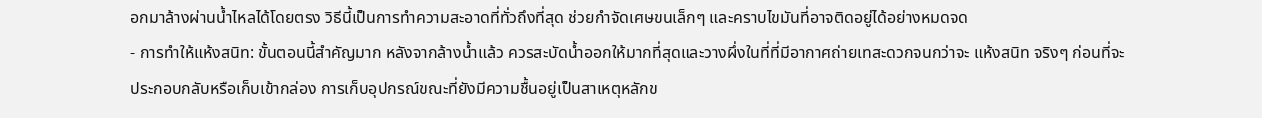อกมาล้างผ่านน้ำไหลได้โดยตรง วิธีนี้เป็นการทำความสะอาดที่ทั่วถึงที่สุด ช่วยกำจัดเศษขนเล็กๆ และคราบไขมันที่อาจติดอยู่ได้อย่างหมดจด
- การทำให้แห้งสนิท: ขั้นตอนนี้สำคัญมาก หลังจากล้างน้ำแล้ว ควรสะบัดน้ำออกให้มากที่สุดและวางผึ่งในที่ที่มีอากาศถ่ายเทสะดวกจนกว่าจะ แห้งสนิท จริงๆ ก่อนที่จะประกอบกลับหรือเก็บเข้ากล่อง การเก็บอุปกรณ์ขณะที่ยังมีความชื้นอยู่เป็นสาเหตุหลักข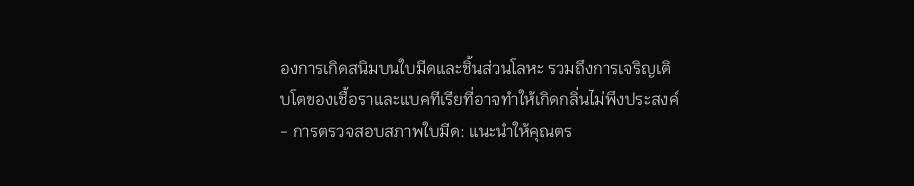องการเกิดสนิมบนใบมีดและชิ้นส่วนโลหะ รวมถึงการเจริญเติบโตของเชื้อราและแบคทีเรียที่อาจทำให้เกิดกลิ่นไม่พึงประสงค์
- การตรวจสอบสภาพใบมีด: แนะนำให้คุณตร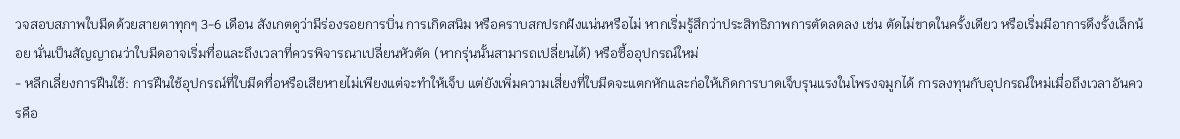วจสอบสภาพใบมีดด้วยสายตาทุกๆ 3-6 เดือน สังเกตดูว่ามีร่องรอยการบิ่น การเกิดสนิม หรือคราบสกปรกฝังแน่นหรือไม่ หากเริ่มรู้สึกว่าประสิทธิภาพการตัดลดลง เช่น ตัดไม่ขาดในครั้งเดียว หรือเริ่มมีอาการดึงรั้งเล็กน้อย นั่นเป็นสัญญาณว่าใบมีดอาจเริ่มทื่อและถึงเวลาที่ควรพิจารณาเปลี่ยนหัวตัด (หากรุ่นนั้นสามารถเปลี่ยนได้) หรือซื้ออุปกรณ์ใหม่
- หลีกเลี่ยงการฝืนใช้: การฝืนใช้อุปกรณ์ที่ใบมีดทื่อหรือเสียหายไม่เพียงแต่จะทำให้เจ็บ แต่ยังเพิ่มความเสี่ยงที่ใบมีดจะแตกหักและก่อให้เกิดการบาดเจ็บรุนแรงในโพรงจมูกได้ การลงทุนกับอุปกรณ์ใหม่เมื่อถึงเวลาอันควรคือ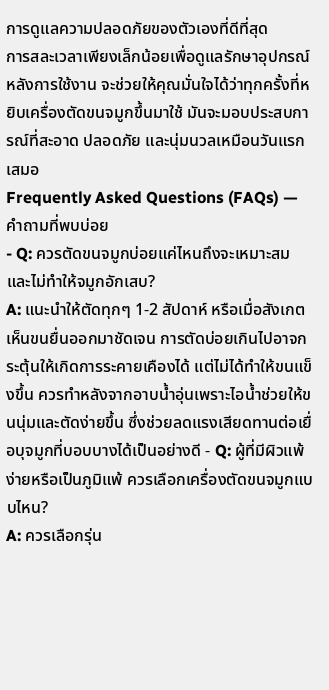การดูแลความปลอดภัยของตัวเองที่ดีที่สุด
การสละเวลาเพียงเล็กน้อยเพื่อดูแลรักษาอุปกรณ์หลังการใช้งาน จะช่วยให้คุณมั่นใจได้ว่าทุกครั้งที่หยิบเครื่องตัดขนจมูกขึ้นมาใช้ มันจะมอบประสบการณ์ที่สะอาด ปลอดภัย และนุ่มนวลเหมือนวันแรกเสมอ
Frequently Asked Questions (FAQs) — คำถามที่พบบ่อย
- Q: ควรตัดขนจมูกบ่อยแค่ไหนถึงจะเหมาะสมและไม่ทำให้จมูกอักเสบ?
A: แนะนำให้ตัดทุกๆ 1-2 สัปดาห์ หรือเมื่อสังเกตเห็นขนยื่นออกมาชัดเจน การตัดบ่อยเกินไปอาจกระตุ้นให้เกิดการระคายเคืองได้ แต่ไม่ได้ทำให้ขนแข็งขึ้น ควรทำหลังจากอาบน้ำอุ่นเพราะไอน้ำช่วยให้ขนนุ่มและตัดง่ายขึ้น ซึ่งช่วยลดแรงเสียดทานต่อเยื่อบุจมูกที่บอบบางได้เป็นอย่างดี - Q: ผู้ที่มีผิวแพ้ง่ายหรือเป็นภูมิแพ้ ควรเลือกเครื่องตัดขนจมูกแบบไหน?
A: ควรเลือกรุ่น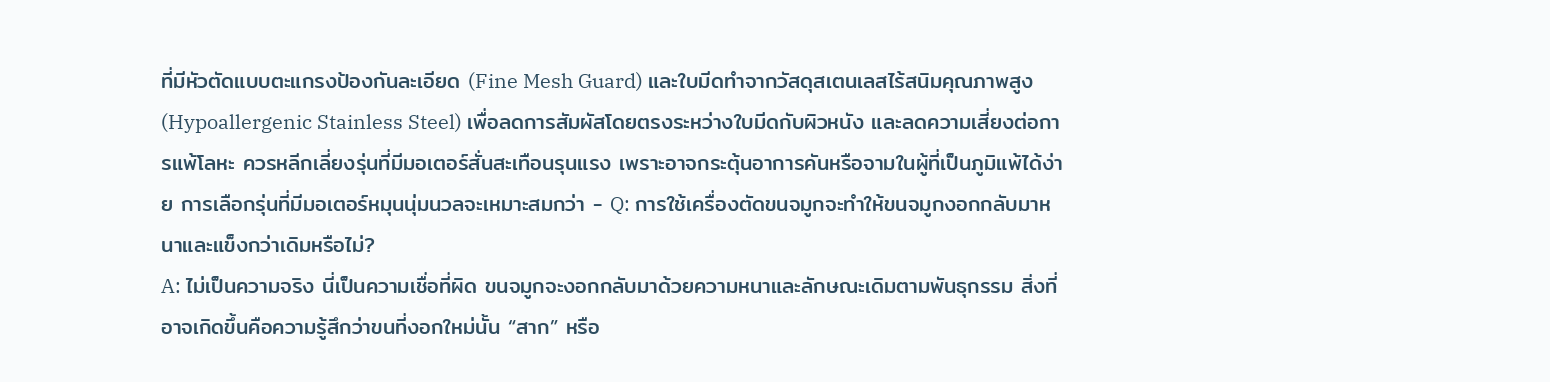ที่มีหัวตัดแบบตะแกรงป้องกันละเอียด (Fine Mesh Guard) และใบมีดทำจากวัสดุสเตนเลสไร้สนิมคุณภาพสูง (Hypoallergenic Stainless Steel) เพื่อลดการสัมผัสโดยตรงระหว่างใบมีดกับผิวหนัง และลดความเสี่ยงต่อการแพ้โลหะ ควรหลีกเลี่ยงรุ่นที่มีมอเตอร์สั่นสะเทือนรุนแรง เพราะอาจกระตุ้นอาการคันหรือจามในผู้ที่เป็นภูมิแพ้ได้ง่าย การเลือกรุ่นที่มีมอเตอร์หมุนนุ่มนวลจะเหมาะสมกว่า - Q: การใช้เครื่องตัดขนจมูกจะทำให้ขนจมูกงอกกลับมาหนาและแข็งกว่าเดิมหรือไม่?
A: ไม่เป็นความจริง นี่เป็นความเชื่อที่ผิด ขนจมูกจะงอกกลับมาด้วยความหนาและลักษณะเดิมตามพันธุกรรม สิ่งที่อาจเกิดขึ้นคือความรู้สึกว่าขนที่งอกใหม่นั้น “สาก” หรือ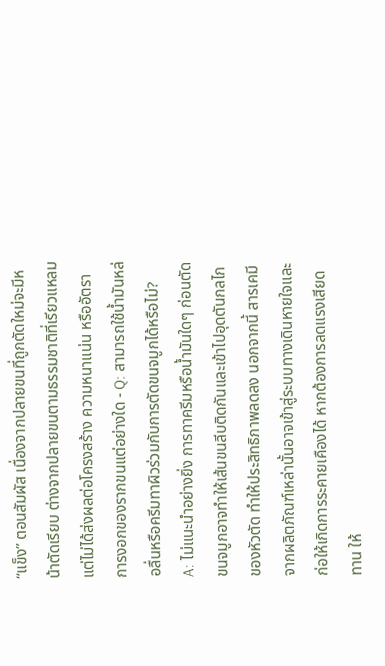“แข็ง” ตอนสัมผัส เนื่องจากปลายขนที่ถูกตัดใหม่จะมีหน้าตัดเรียบ ต่างจากปลายขนตามธรรมชาติที่เรียวแหลม แต่ไม่ได้ส่งผลต่อโครงสร้าง ความหนาแน่น หรืออัตราการงอกของรากขนแต่อย่างใด - Q: สามารถใช้น้ำมันหล่อลื่นหรือครีมทาผิวร่วมกับการตัดขนจมูกได้หรือไม่?
A: ไม่แนะนำอย่างยิ่ง การทาครีมหรือน้ำมันใดๆ ก่อนตัดขนจมูกอาจทำให้เส้นขนลีบติดกันและเข้าไปอุดตันกลไกของหัวตัด ทำให้ประสิทธิภาพลดลง นอกจากนี้ สารเคมีจากผลิตภัณฑ์เหล่านั้นอาจเข้าสู่ระบบทางเดินหายใจและก่อให้เกิดการระคายเคืองได้ หากต้องการลดแรงเสียดทาน ให้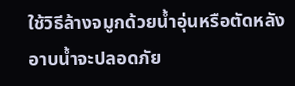ใช้วิธีล้างจมูกด้วยน้ำอุ่นหรือตัดหลังอาบน้ำจะปลอดภัย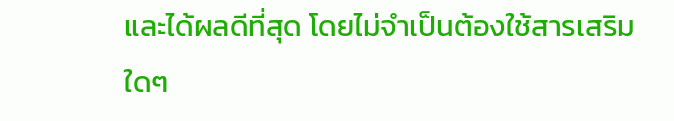และได้ผลดีที่สุด โดยไม่จำเป็นต้องใช้สารเสริมใดๆ